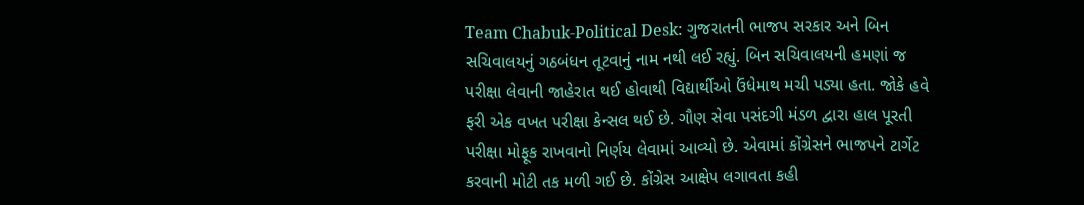Team Chabuk-Political Desk: ગુજરાતની ભાજપ સરકાર અને બિન સચિવાલયનું ગઠબંધન તૂટવાનું નામ નથી લઈ રહ્યું. બિન સચિવાલયની હમણાં જ પરીક્ષા લેવાની જાહેરાત થઈ હોવાથી વિદ્યાર્થીઓ ઉંધેમાથ મચી પડ્યા હતા. જોકે હવે ફરી એક વખત પરીક્ષા કેન્સલ થઈ છે. ગૌણ સેવા પસંદગી મંડળ દ્વારા હાલ પૂરતી પરીક્ષા મોફૂક રાખવાનો નિર્ણય લેવામાં આવ્યો છે. એવામાં કોંગ્રેસને ભાજપને ટાર્ગેટ કરવાની મોટી તક મળી ગઈ છે. કોંગ્રેસ આક્ષેપ લગાવતા કહી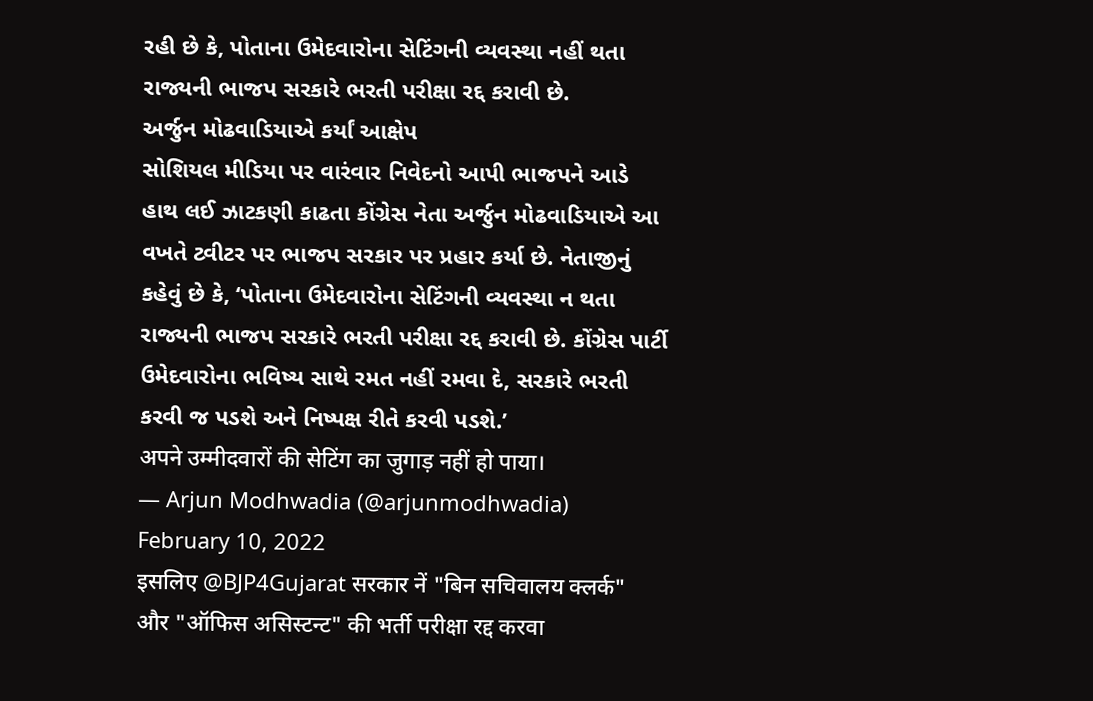રહી છે કે, પોતાના ઉમેદવારોના સેટિંગની વ્યવસ્થા નહીં થતા રાજ્યની ભાજપ સરકારે ભરતી પરીક્ષા રદ્દ કરાવી છે.
અર્જુન મોઢવાડિયાએ કર્યાં આક્ષેપ
સોશિયલ મીડિયા પર વારંવાર નિવેદનો આપી ભાજપને આડે હાથ લઈ ઝાટકણી કાઢતા કોંગ્રેસ નેતા અર્જુન મોઢવાડિયાએ આ વખતે ટ્વીટર પર ભાજપ સરકાર પર પ્રહાર કર્યા છે. નેતાજીનું કહેવું છે કે, ‘પોતાના ઉમેદવારોના સેટિંગની વ્યવસ્થા ન થતા રાજ્યની ભાજપ સરકારે ભરતી પરીક્ષા રદ્દ કરાવી છે. કોંગ્રેસ પાર્ટી ઉમેદવારોના ભવિષ્ય સાથે રમત નહીં રમવા દે, સરકારે ભરતી કરવી જ પડશે અને નિષ્પક્ષ રીતે કરવી પડશે.’
अपने उम्मीदवारों की सेटिंग का जुगाड़ नहीं हो पाया।
— Arjun Modhwadia (@arjunmodhwadia) February 10, 2022
इसलिए @BJP4Gujarat सरकार नें "बिन सचिवालय क्लर्क" और "ऑफिस असिस्टन्ट" की भर्ती परीक्षा रद्द करवा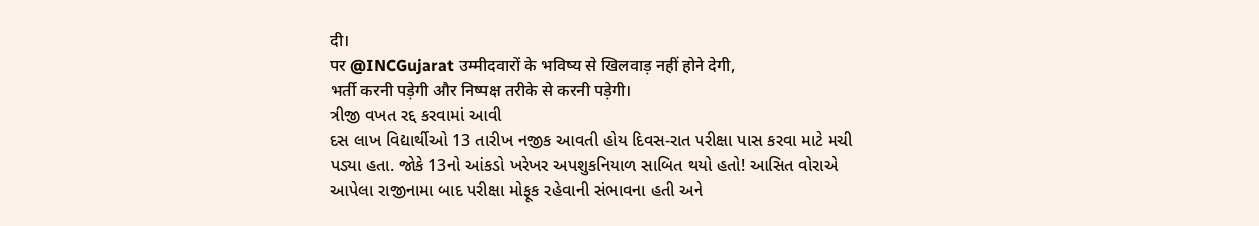दी।
पर @INCGujarat उम्मीदवारों के भविष्य से खिलवाड़ नहीं होने देगी,
भर्ती करनी पड़ेगी और निष्पक्ष तरीके से करनी पड़ेगी।
ત્રીજી વખત રદ્દ કરવામાં આવી
દસ લાખ વિદ્યાર્થીઓ 13 તારીખ નજીક આવતી હોય દિવસ-રાત પરીક્ષા પાસ કરવા માટે મચી પડ્યા હતા. જોકે 13નો આંકડો ખરેખર અપશુકનિયાળ સાબિત થયો હતો! આસિત વોરાએ આપેલા રાજીનામા બાદ પરીક્ષા મોફૂક રહેવાની સંભાવના હતી અને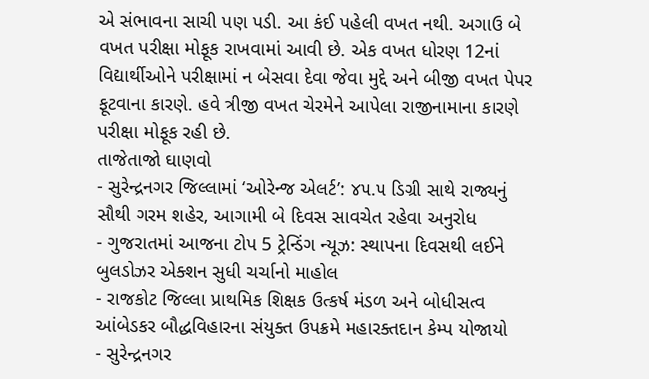એ સંભાવના સાચી પણ પડી. આ કંઈ પહેલી વખત નથી. અગાઉ બે વખત પરીક્ષા મોફૂક રાખવામાં આવી છે. એક વખત ધોરણ 12નાં વિદ્યાર્થીઓને પરીક્ષામાં ન બેસવા દેવા જેવા મુદ્દે અને બીજી વખત પેપર ફૂટવાના કારણે. હવે ત્રીજી વખત ચેરમેને આપેલા રાજીનામાના કારણે પરીક્ષા મોફૂક રહી છે.
તાજેતાજો ઘાણવો
- સુરેન્દ્રનગર જિલ્લામાં ‘ઓરેન્જ એલર્ટ’: ૪૫.૫ ડિગ્રી સાથે રાજ્યનું સૌથી ગરમ શહેર, આગામી બે દિવસ સાવચેત રહેવા અનુરોધ
- ગુજરાતમાં આજના ટોપ 5 ટ્રેન્ડિંગ ન્યૂઝ: સ્થાપના દિવસથી લઈને બુલડોઝર એક્શન સુધી ચર્ચાનો માહોલ
- રાજકોટ જિલ્લા પ્રાથમિક શિક્ષક ઉત્કર્ષ મંડળ અને બોધીસત્વ આંબેડકર બૌદ્ધવિહારના સંયુક્ત ઉપક્રમે મહારક્તદાન કેમ્પ યોજાયો
- સુરેન્દ્રનગર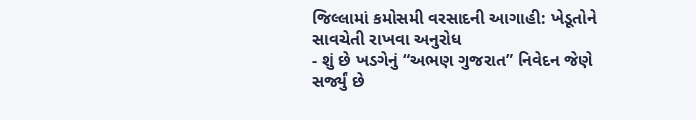જિલ્લામાં કમોસમી વરસાદની આગાહી: ખેડૂતોને સાવચેતી રાખવા અનુરોધ
- શું છે ખડગેનું “અભણ ગુજરાત” નિવેદન જેણે સર્જ્યું છે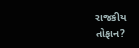રાજકીય તોફાન?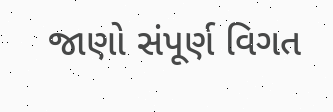જાણો સંપૂર્ણ વિગત